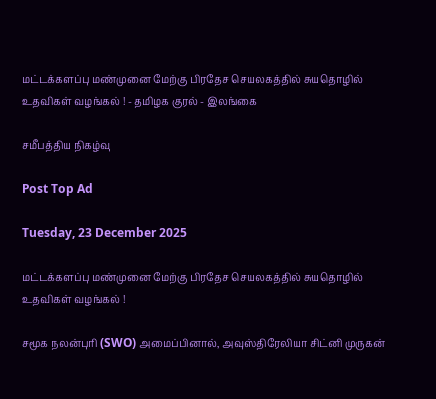மட்டக்களப்பு மண்முனை மேற்கு பிரதேச செயலகத்தில் சுயதொழில் உதவிகள் வழங்கல் ! - தமிழக குரல் - இலங்கை

சமீபத்திய நிகழ்வு

Post Top Ad

Tuesday, 23 December 2025

மட்டக்களப்பு மண்முனை மேற்கு பிரதேச செயலகத்தில் சுயதொழில் உதவிகள் வழங்கல் !

சமூக நலன்புரி (SWO) அமைப்பினால், அவுஸ்திரேலியா சிட்னி முருகன்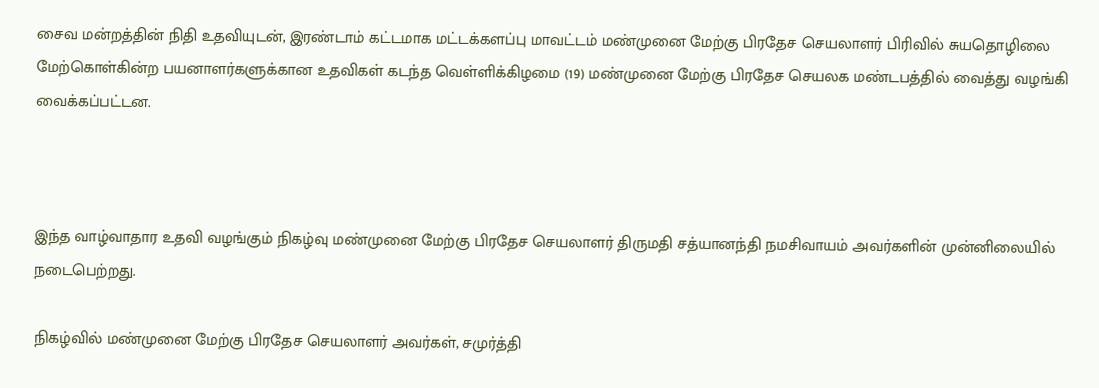சைவ மன்றத்தின் நிதி உதவியுடன், இரண்டாம் கட்டமாக மட்டக்களப்பு மாவட்டம் மண்முனை மேற்கு பிரதேச செயலாளர் பிரிவில் சுயதொழிலை மேற்கொள்கின்ற பயனாளர்களுக்கான உதவிகள் கடந்த வெள்ளிக்கிழமை (19) மண்முனை மேற்கு பிரதேச செயலக மண்டபத்தில் வைத்து வழங்கி வைக்கப்பட்டன.



இந்த வாழ்வாதார உதவி வழங்கும் நிகழ்வு மண்முனை மேற்கு பிரதேச செயலாளர் திருமதி சத்யானந்தி நமசிவாயம் அவர்களின் முன்னிலையில் நடைபெற்றது.

நிகழ்வில் மண்முனை மேற்கு பிரதேச செயலாளர் அவர்கள், சமுர்த்தி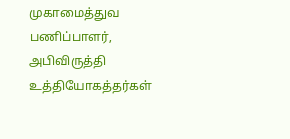முகாமைத்துவ பணிப்பாளர், அபிவிருத்தி உத்தியோகத்தர்கள்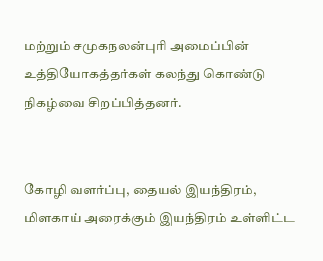மற்றும் சமுகநலன்புரி அமைப்பின் உத்தியோகத்தர்கள் கலந்து கொண்டு நிகழ்வை சிறப்பித்தனர்.


கோழி வளர்ப்பு, தையல் இயந்திரம், மிளகாய் அரைக்கும் இயந்திரம் உள்ளிட்ட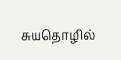சுயதொழில்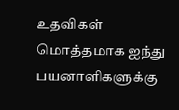உதவிகள் மொத்தமாக ஐந்து பயனாளிகளுக்கு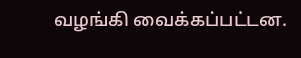வழங்கி வைக்கப்பட்டன.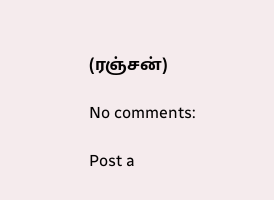(ரஞ்சன்)

No comments:

Post a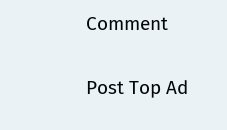Comment

Post Top Ad